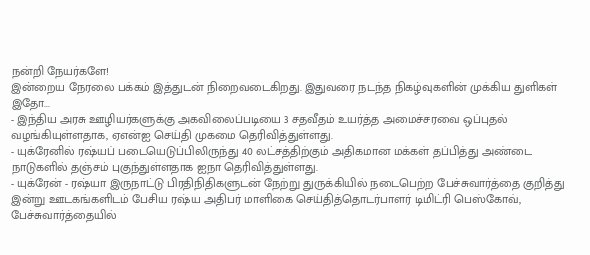நன்றி நேயர்களே!
இன்றைய நேரலை பக்கம் இத்துடன் நிறைவடைகிறது. இதுவரை நடந்த நிகழ்வுகளின் முக்கிய துளிகள் இதோ...
- இந்திய அரசு ஊழியர்களுக்கு அகவிலைப்படியை 3 சதவீதம் உயர்த்த அமைச்சரவை ஒப்புதல் வழங்கியுள்ளதாக, ஏஎன்ஐ செய்தி முகமை தெரிவித்துள்ளது.
- யுக்ரேனில் ரஷ்யப் படையெடுப்பிலிருந்து 40 லட்சத்திற்கும் அதிகமான மக்கள் தப்பித்து அண்டை நாடுகளில் தஞ்சம் புகுந்துள்ளதாக ஐநா தெரிவித்துள்ளது.
- யுக்ரேன் - ரஷ்யா இருநாட்டு பிரதிநிதிகளுடன் நேற்று துருக்கியில் நடைபெற்ற பேச்சுவார்த்தை குறித்து இன்று ஊடகங்களிடம் பேசிய ரஷ்ய அதிபர் மாளிகை செய்தித்தொடர்பாளர் டிமிட்ரி பெஸ்கோவ், பேச்சுவார்த்தையில்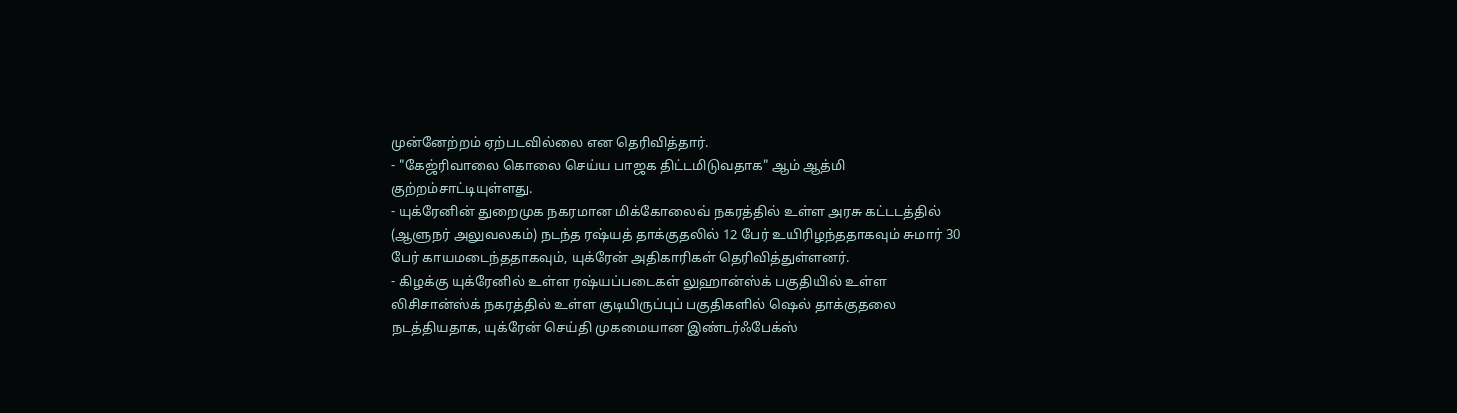முன்னேற்றம் ஏற்படவில்லை என தெரிவித்தார்.
- "கேஜ்ரிவாலை கொலை செய்ய பாஜக திட்டமிடுவதாக" ஆம் ஆத்மி குற்றம்சாட்டியுள்ளது.
- யுக்ரேனின் துறைமுக நகரமான மிக்கோலைவ் நகரத்தில் உள்ள அரசு கட்டடத்தில் (ஆளுநர் அலுவலகம்) நடந்த ரஷ்யத் தாக்குதலில் 12 பேர் உயிரிழந்ததாகவும் சுமார் 30 பேர் காயமடைந்ததாகவும், யுக்ரேன் அதிகாரிகள் தெரிவித்துள்ளனர்.
- கிழக்கு யுக்ரேனில் உள்ள ரஷ்யப்படைகள் லுஹான்ஸ்க் பகுதியில் உள்ள லிசிசான்ஸ்க் நகரத்தில் உள்ள குடியிருப்புப் பகுதிகளில் ஷெல் தாக்குதலை நடத்தியதாக, யுக்ரேன் செய்தி முகமையான இண்டர்ஃபேக்ஸ்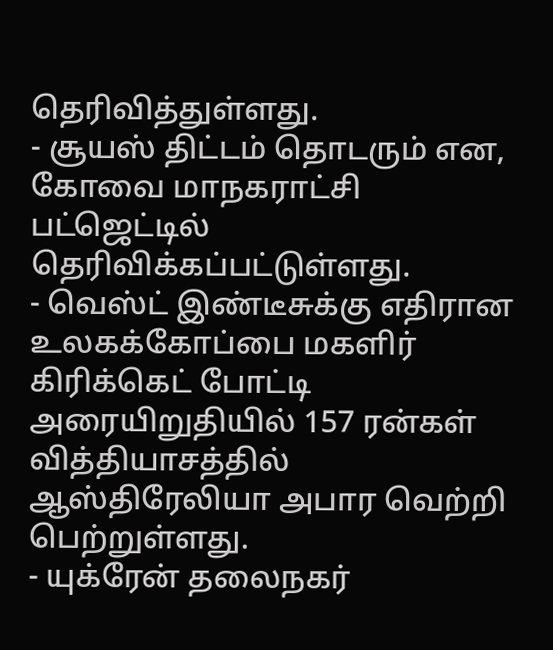தெரிவித்துள்ளது.
- சூயஸ் திட்டம் தொடரும் என, கோவை மாநகராட்சி பட்ஜெட்டில் தெரிவிக்கப்பட்டுள்ளது.
- வெஸ்ட் இண்டீசுக்கு எதிரான உலகக்கோப்பை மகளிர் கிரிக்கெட் போட்டி அரையிறுதியில் 157 ரன்கள் வித்தியாசத்தில் ஆஸ்திரேலியா அபார வெற்றி பெற்றுள்ளது.
- யுக்ரேன் தலைநகர்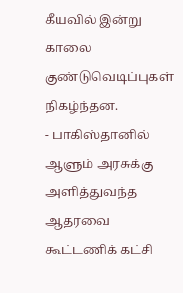கீயவில் இன்று காலை குண்டுவெடிப்புகள் நிகழ்ந்தன.
- பாகிஸ்தானில் ஆளும் அரசுக்கு அளித்துவந்த ஆதரவை கூட்டணிக் கட்சி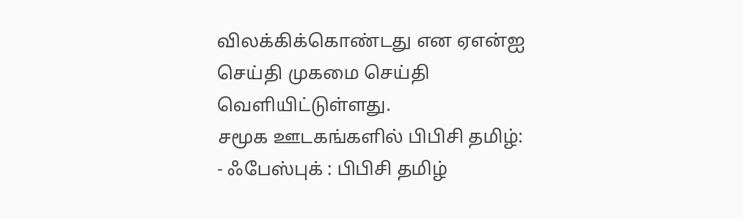விலக்கிக்கொண்டது என ஏஎன்ஐ செய்தி முகமை செய்தி வெளியிட்டுள்ளது.
சமூக ஊடகங்களில் பிபிசி தமிழ்:
- ஃபேஸ்புக் : பிபிசி தமிழ்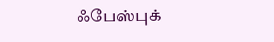ஃபேஸ்புக்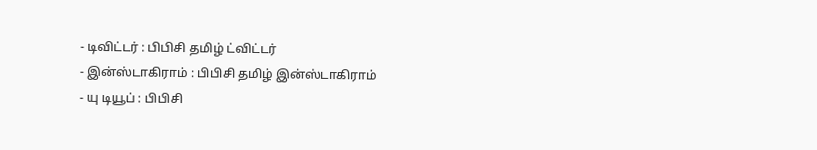- டிவிட்டர் : பிபிசி தமிழ் ட்விட்டர்
- இன்ஸ்டாகிராம் : பிபிசி தமிழ் இன்ஸ்டாகிராம்
- யு டியூப் : பிபிசி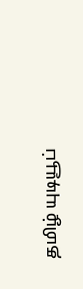தமிழ் யுடியூப்